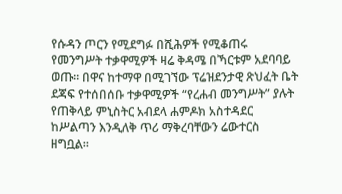የሱዳን ጦርን የሚደግፉ በሺሕዎች የሚቆጠሩ የመንግሥት ተቃዋሚዎች ዛሬ ቅዳሜ በኻርቱም አደባባይ ወጡ። በዋና ከተማዋ በሚገኘው ፕሬዝደንታዊ ጽህፈት ቤት ደጃፍ የተሰበሰቡ ተቃዋሚዎች “የረሐብ መንግሥት” ያሉት የጠቅላይ ምኒስትር አብደላ ሐምዶክ አስተዳደር ከሥልጣን እንዲለቅ ጥሪ ማቅረባቸውን ሬውተርስ ዘግቧል።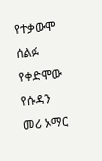የተቃውሞ ሰልፉ የቀድሞው የሱዳን መሪ ኦማር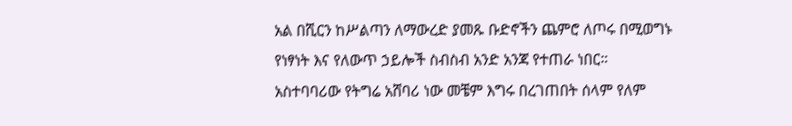አል በሺርን ከሥልጣን ለማውረድ ያመጹ ቡድኖችን ጨምሮ ለጦሩ በሚወግኑ የነፃነት እና የለውጥ ኃይሎች ስብስብ አንድ አንጃ የተጠራ ነበር።
አስተባባሪው የትግሬ አሸባሪ ነው መቼም እግሩ በረገጠበት ሰላም የለም